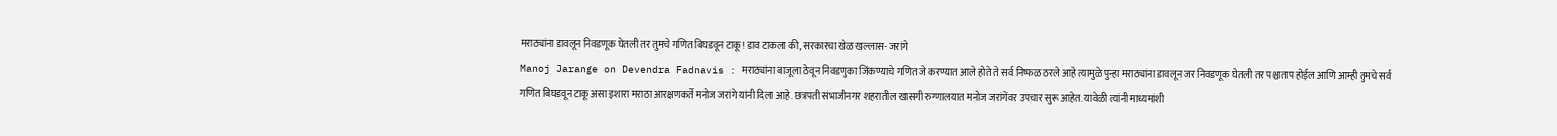मराठ्यांना डावलून निवडणूक घेतली तर तुमचे गणित बिघडवून टाकू! डाव टाकला की, सरकारचा खेळ खल्लास- जरांगे
Manoj Jarange on Devendra Fadnavis : मराठ्यांना बाजूला ठेवून निवडणुका जिंकण्याचे गणित जे करण्यात आले होते ते सर्व निष्फळ ठरले आहे त्यामुळे पुन्हा मराठ्यांना डावलून जर निवडणूक घेतली तर पश्चाताप होईल आणि आम्ही तुमचे सर्व गणित बिघडवून टाकू असा इशारा मराठा आरक्षणकर्ते मनोज जरांगे यांनी दिला आहे. छत्रपती संभाजीनगर शहरातील खासगी रुग्णालयात मनोज जरांगेंवर उपचार सुरू आहेत. यावेळी त्यांनी माध्यमांशी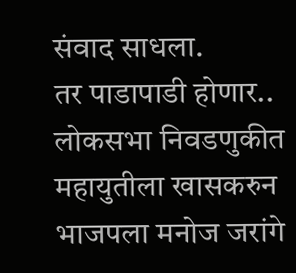संवाद साधला.
तर पाडापाडी होणार..
लोकसभा निवडणुकीत महायुतीला खासकरुन भाजपला मनोज जरांगे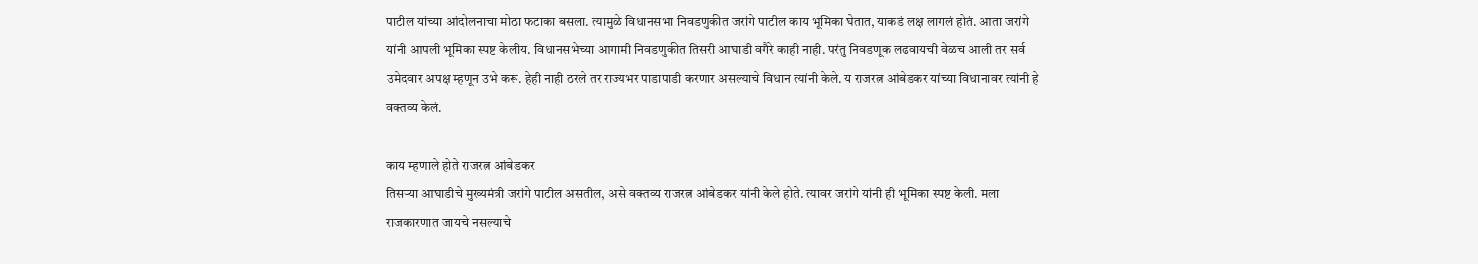पाटील यांच्या आंदोलनाचा मोठा फटाका बसला. त्यामुळे विधानसभा निवडणुकीत जरांगे पाटील काय भूमिका घेतात, याकडं लक्ष लागलं होतं. आता जरांगे यांनी आपली भूमिका स्पष्ट केलीय. विधानसभेच्या आगामी निवडणुकीत तिसरी आघाडी वगैरे काही नाही. परंतु निवडणूक लढवायची वेळच आली तर सर्व उमेदवार अपक्ष म्हणून उभे करू. हेही नाही ठरले तर राज्यभर पाडापाडी करणार असल्याचे विधान त्यांनी केले. य राजरत्न आंबेडकर यांच्या विधानावर त्यांनी हे वक्तव्य केलं.

काय म्हणाले होते राजरत्न आंबेडकर
तिसऱ्या आघाडीचे मुख्यमंत्री जरांगे पाटील असतील, असे वक्तव्य राजरत्न आंबेडकर यांनी केले होते. त्यावर जरांगे यांनी ही भूमिका स्पष्ट केली. मला राजकारणात जायचे नसल्याचे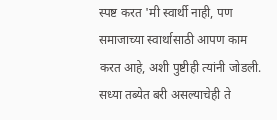स्पष्ट करत 'मी स्वार्थी नाही, पण समाजाच्या स्वार्थासाठी आपण काम करत आहे, अशी पुष्टीही त्यांनी जोडली. सध्या तब्येत बरी असल्याचेही ते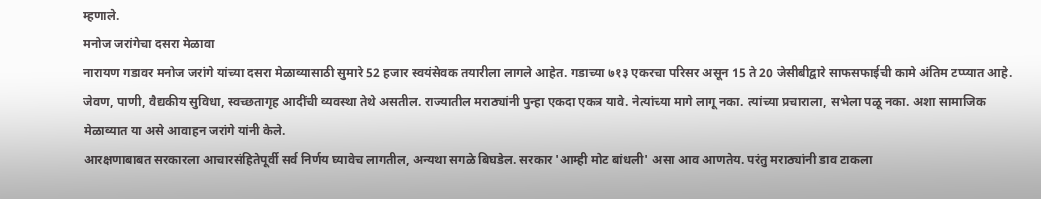म्हणाले.
मनोज जरांगेचा दसरा मेळावा
नारायण गडावर मनोज जरांगे यांच्या दसरा मेळाव्यासाठी सुमारे 52 हजार स्वयंसेवक तयारीला लागले आहेत. गडाच्या ७१३ एकरचा परिसर असून 15 ते 20 जेसीबीद्वारे साफसफाईची कामे अंतिम टप्प्यात आहे. जेवण, पाणी, वैद्यकीय सुविधा, स्वच्छतागृह आदींची व्यवस्था तेथे असतील. राज्यातील मराठ्यांनी पुन्हा एकदा एकत्र यावे. नेत्यांच्या मागे लागू नका. त्यांच्या प्रचाराला, सभेला पळू नका. अशा सामाजिक मेळाव्यात या असे आवाहन जरांगे यांनी केले.
आरक्षणाबाबत सरकारला आचारसंहितेपूर्वी सर्व निर्णय घ्यावेच लागतील, अन्यथा सगळे बिघडेल. सरकार 'आम्ही मोट बांधली' असा आव आणतेय. परंतु मराठ्यांनी डाव टाकला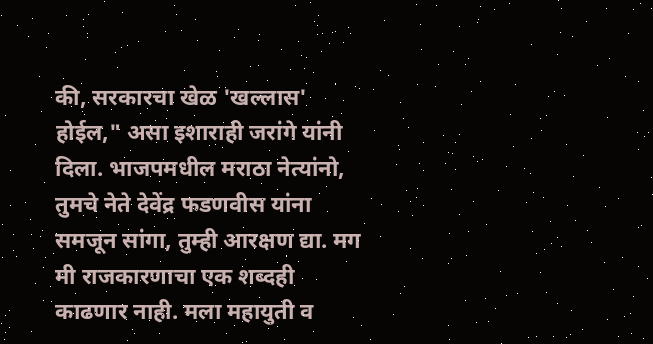की, सरकारचा खेळ 'खल्लास' होईल," असा इशाराही जरांगे यांनी दिला. भाजपमधील मराठा नेत्यांनो, तुमचे नेते देवेंद्र फडणवीस यांना समजून सांगा, तुम्ही आरक्षण द्या. मग मी राजकारणाचा एक शब्दही काढणार नाही. मला महायुती व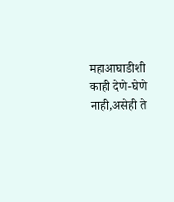महाआघाडीशी काही देणे-घेणे नाही,असेही ते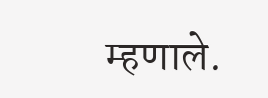म्हणाले.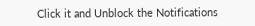Click it and Unblock the Notifications